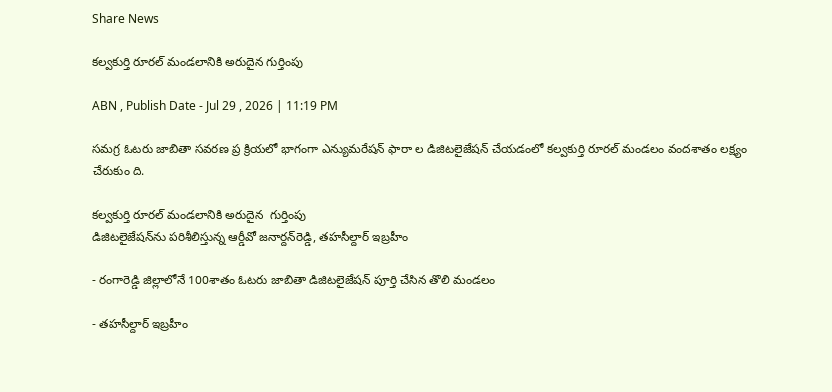Share News

కల్వకుర్తి రూరల్‌ మండలానికి అరుదైన గుర్తింపు

ABN , Publish Date - Jul 29 , 2026 | 11:19 PM

సమగ్ర ఓటరు జాబితా సవరణ ప్ర క్రియలో భాగంగా ఎన్యుమరేషన్‌ ఫారా ల డిజిటలైజేషన్‌ చేయడంలో కల్వకుర్తి రూరల్‌ మండలం వందశాతం లక్ష్యం చేరుకుం ది.

కల్వకుర్తి రూరల్‌ మండలానికి అరుదైన  గుర్తింపు
డిజిటలైజేషన్‌ను పరిశీలిస్తున్న ఆర్డీవో జనార్దన్‌రెడ్డి, తహసీల్దార్‌ ఇబ్రహీం

- రంగారెడ్డి జిల్లాలోనే 100శాతం ఓటరు జాబితా డిజిటలైజేషన్‌ పూర్తి చేసిన తొలి మండలం

- తహసీల్దార్‌ ఇబ్రహీం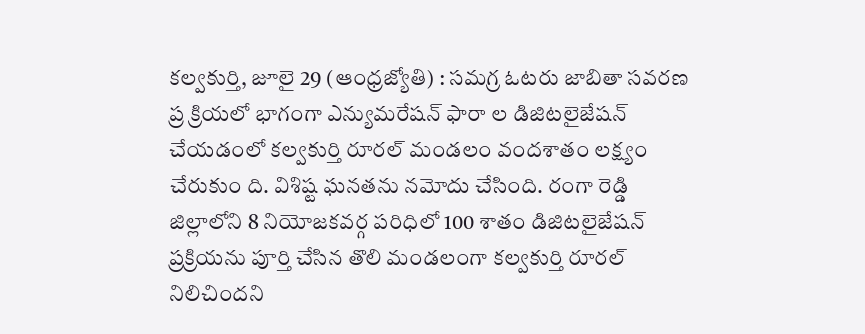కల్వకుర్తి, జూలై 29 (ఆంధ్రజ్యోతి) : సమగ్ర ఓటరు జాబితా సవరణ ప్ర క్రియలో భాగంగా ఎన్యుమరేషన్‌ ఫారా ల డిజిటలైజేషన్‌ చేయడంలో కల్వకుర్తి రూరల్‌ మండలం వందశాతం లక్ష్యం చేరుకుం ది. విశిష్ట ఘనతను నమోదు చేసింది. రంగా రెడ్డి జిల్లాలోని 8 నియోజకవర్గ పరిధిలో 100 శాతం డిజిటలైజేషన్‌ ప్రక్రియను పూర్తి చేసిన తొలి మండలంగా కల్వకుర్తి రూరల్‌ నిలిచిందని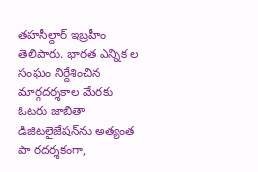తహసీల్దార్‌ ఇబ్రహీం తెలిపారు. భారత ఎన్నిక ల సంఘం నిర్దేశించిన మార్గదర్శకాల మేరకు ఓటరు జాబితా డిజిటలైజేషన్‌ను అత్యంత పా రదర్శకంగా,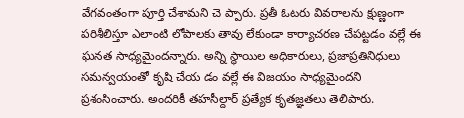వేగవంతంగా పూర్తి చేశామని చె ప్పారు. ప్రతీ ఓటరు వివరాలను క్షుణ్ణంగా పరిశీలిస్తూ ఎలాంటి లోపాలకు తావు లేకుండా కార్యాచరణ చేపట్టడం వల్లే ఈ ఘనత సాధ్యమైందన్నారు. అన్ని స్థాయిల అధికారులు, ప్రజాప్రతినిధులు సమన్వయంతో కృషి చేయ డం వల్లే ఈ విజయం సాధ్యమైందని ప్రశంసించారు. అందరికీ తహసీల్దార్‌ ప్రత్యేక కృతజ్ఞతలు తెలిపారు.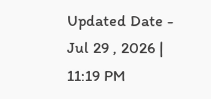Updated Date - Jul 29 , 2026 | 11:19 PM